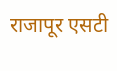राजापूर एसटी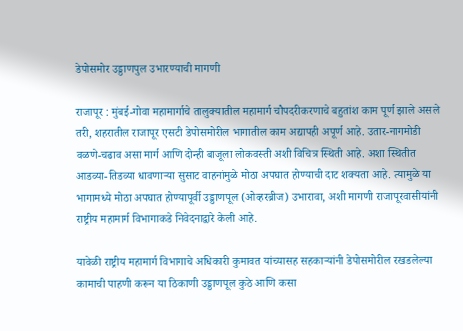डेपोसमोर उड्डाणपुल उभारण्याची मागणी

राजापूर : मुंबई-गोवा महामार्गाचे तालुक्यातील महामार्ग चौपदरीकरणाचे बहुतांश काम पूर्ण झाले असले तरी, शहरातील राजापूर एसटी डेपोसमोरील भागातील काम अद्यापही अपूर्ण आहे. उतार-नागमोडी वळणे-चढाव असा मार्ग आणि दोन्ही बाजूला लोकवस्ती अशी विचित्र स्थिती आहे. अशा स्थितीत आडव्या-तिडव्या धावणाऱ्या सुसाट वाहनांमुळे मोठा अपघात होण्याची दाट शक्यता आहे. त्यामुळे या भागामध्ये मोठा अपघात होण्यापूर्वी उड्डाणपूल (ओव्हरब्रीज) उभारावा, अशी मागणी राजापूरवासीयांनी राष्ट्रीय महामार्ग विभागाकडे निवेदनाद्वारे केली आहे.

यावेळी राष्ट्रीय महामार्ग विभागाचे अधिकारी कुमावत यांच्यासह सहकाऱ्यांनी डेपोसमोरील रखडलेल्या कामाची पाहणी करून या ठिकाणी उड्डाणपूल कुठे आणि कसा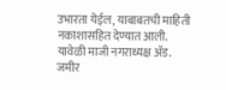उभारता येईल, याबाबतची माहिती नकाशासहित देण्यात आली. यावेळी माजी नगराध्यक्ष ॲड. जमीर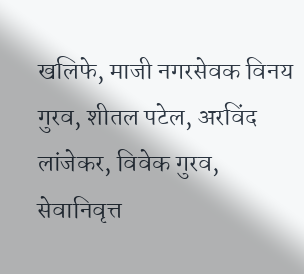खलिफे, माजी नगरसेवक विनय गुरव, शीतल पटेल, अरविंद लांजेकर, विवेक गुरव, सेवानिवृत्त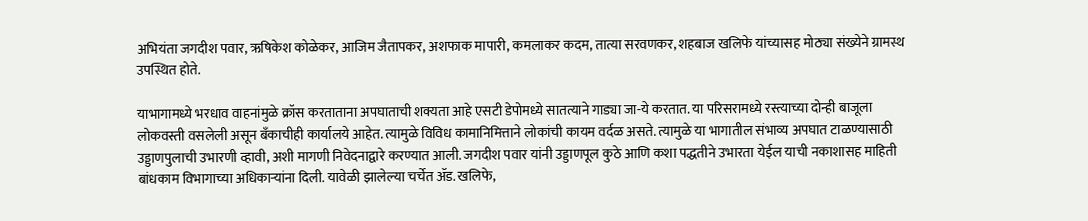अभियंता जगदीश पवार, ऋषिकेश कोळेकर, आजिम जैतापकर, अशफाक मापारी, कमलाकर कदम, तात्या सरवणकर, शहबाज खलिफे यांच्यासह मोठ्या संख्येने ग्रामस्थ उपस्थित होते.

याभागामध्ये भरधाव वाहनांमुळे क्रॉस करताताना अपघाताची शक्यता आहे एसटी डेपोमध्ये सातत्याने गाड्या जा-ये करतात. या परिसरामध्ये रस्त्याच्या दोन्ही बाजूला लोकवस्ती वसलेली असून बँकाचीही कार्यालये आहेत. त्यामुळे विविध कामानिमित्ताने लोकांची कायम वर्दळ असते. त्यामुळे या भागातील संभाव्य अपघात टाळण्यासाठी उड्डाणपुलाची उभारणी व्हावी, अशी मागणी निवेदनाद्वारे करण्यात आली. जगदीश पवार यांनी उड्डाणपूल कुठे आणि कशा पद्धतीने उभारता येईल याची नकाशासह माहिती बांधकाम विभागाच्या अधिकाऱ्यांना दिली. यावेळी झालेल्या चर्चेत ॲड. खलिफे,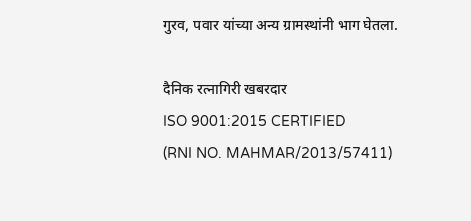गुरव, पवार यांच्या अन्य ग्रामस्थांनी भाग घेतला.

दैनिक रत्नागिरी खबरदार
ISO 9001:2015 CERTIFIED
(RNI NO. MAHMAR/2013/57411)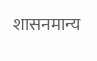शासनमान्य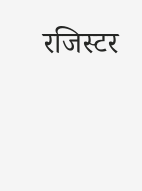रजिस्टर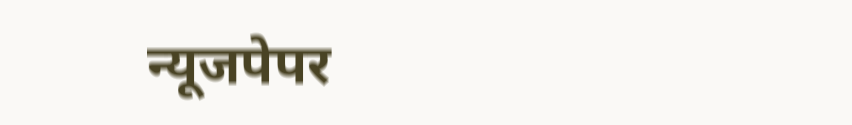न्यूजपेपर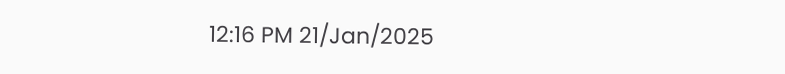12:16 PM 21/Jan/2025